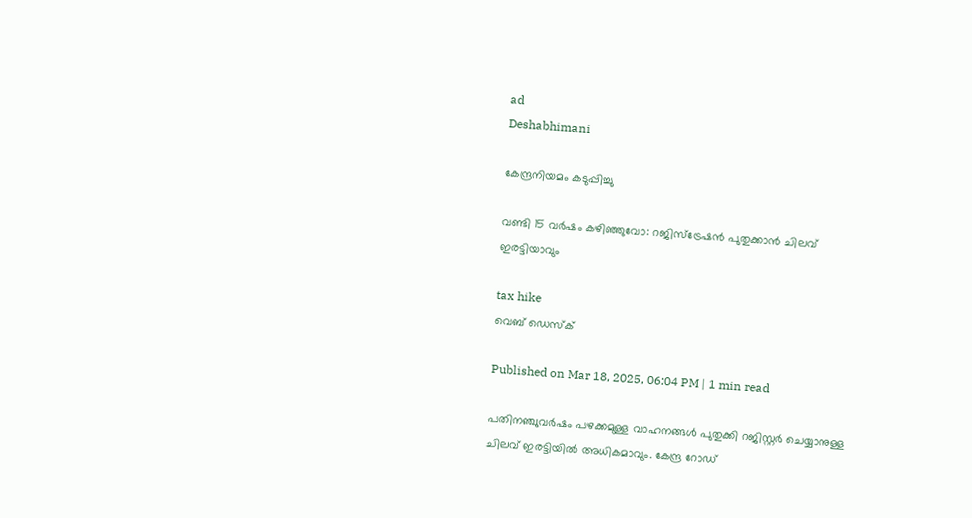ad
Deshabhimani

കേന്ദ്രനിയമം കടുപ്പിച്ചു

വണ്ടി 15 വർഷം കഴിഞ്ഞുവോ: റജിസ്ട്രേഷൻ പുതുക്കാൻ ചിലവ് ഇരട്ടിയാവും

tax hike
വെബ് ഡെസ്ക്

Published on Mar 18, 2025, 06:04 PM | 1 min read

പതിനഞ്ചുവര്‍ഷം പഴക്കമുള്ള വാഹനങ്ങൾ പുതുക്കി റജിസ്റ്റർ ചെയ്യാനുള്ള ചിലവ് ഇരട്ടിയിൽ അധികമാവും. കേന്ദ്ര റോഡ്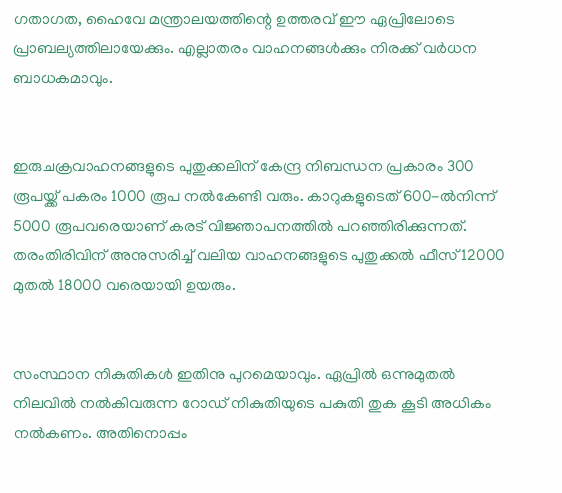ഗതാഗത, ഹൈവേ മന്ത്രാലയത്തിന്റെ ഉത്തരവ് ഈ ഏപ്രിലോടെ പ്രാബല്യത്തിലായേക്കും. എല്ലാതരം വാഹനങ്ങൾക്കും നിരക്ക് വർധന ബാധകമാവും.


ഇരുചക്രവാഹനങ്ങളുടെ പുതുക്കലിന് കേന്ദ്ര നിബന്ധന പ്രകാരം 300 രൂപയ്ക്ക് പകരം 1000 രൂപ നൽകേണ്ടി വരും. കാറുകളുടെത് 600-ല്‍നിന്ന് 5000 രൂപവരെയാണ് കരട് വിജ്ഞാപനത്തിൽ പറഞ്ഞിരിക്കുന്നത്. തരംതിരിവിന് അനുസരിച്ച് വലിയ വാഹനങ്ങളുടെ പുതുക്കൽ ഫീസ് 12000 മുതൽ 18000 വരെയായി ഉയരും.


സംസ്ഥാന നികുതികൾ ഇതിനു പുറമെയാവും. ഏപ്രില്‍ ഒന്നുമുതൽ നിലവില്‍ നല്‍കിവരുന്ന റോഡ് നികുതിയുടെ പകുതി തുക കൂടി അധികം നല്‍കണം. അതിനൊപ്പം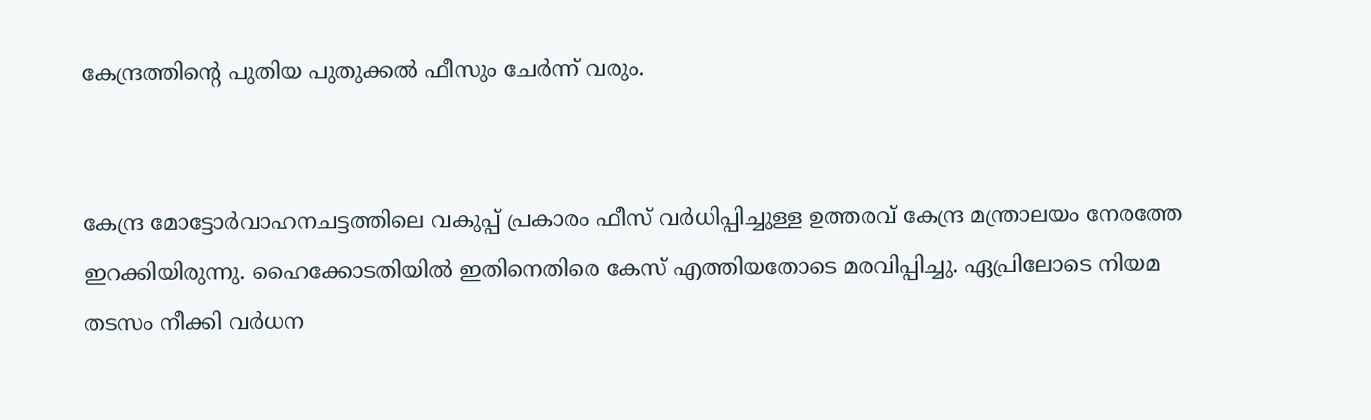കേന്ദ്രത്തിന്റെ പുതിയ പുതുക്കൽ ഫീസും ചേർന്ന് വരും.


കേന്ദ്ര മോട്ടോര്‍വാഹനചട്ടത്തിലെ വകുപ്പ് പ്രകാരം ഫീസ് വര്‍ധിപ്പിച്ചുള്ള ഉത്തരവ് കേന്ദ്ര മന്ത്രാലയം നേരത്തേ ഇറക്കിയിരുന്നു. ഹൈക്കോടതിയിൽ ഇതിനെതിരെ കേസ് എത്തിയതോടെ മരവിപ്പിച്ചു. ഏപ്രിലോടെ നിയമ തടസം നീക്കി വര്‍ധന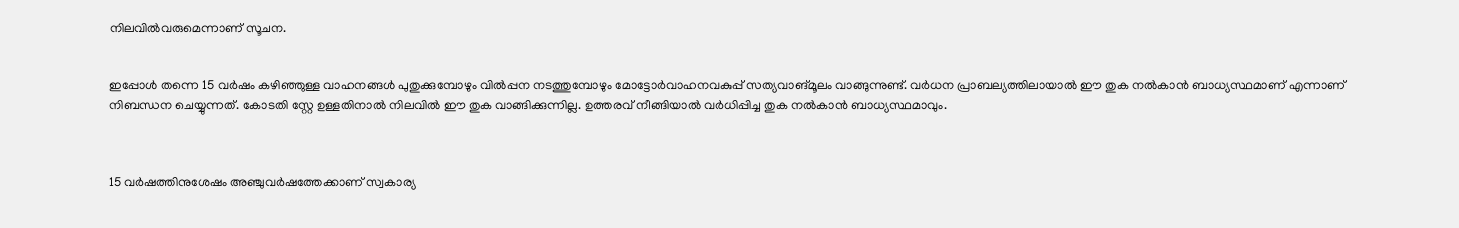നിലവില്‍വരുമെന്നാണ് സൂചന.


ഇപ്പോൾ തന്നെ 15 വര്‍ഷം കഴിഞ്ഞുള്ള വാഹനങ്ങള്‍ പുതുക്കുമ്പോഴും വില്‍പ്പന നടത്തുമ്പോഴും മോട്ടോര്‍വാഹനവകുപ്പ് സത്യവാങ്മൂലം വാങ്ങുന്നുണ്ട്. വർധന പ്രാബല്യത്തിലായാൽ ഈ തുക നൽകാൻ ബാധ്യസ്ഥമാണ് എന്നാണ് നിബന്ധന ചെയ്യുന്നത്. കോടതി സ്റ്റേ ഉള്ളതിനാല്‍ നിലവില്‍ ഈ തുക വാങ്ങിക്കുന്നില്ല. ഉത്തരവ് നീങ്ങിയാല്‍ വര്‍ധിപ്പിച്ച തുക നല്‍കാന്‍ ബാധ്യസ്ഥമാവും.



15 വര്‍ഷത്തിനുശേഷം അഞ്ചുവര്‍ഷത്തേക്കാണ് സ്വകാര്യ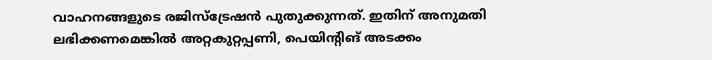വാഹനങ്ങളുടെ രജിസ്ട്രേഷന്‍ പുതുക്കുന്നത്. ഇതിന് അനുമതി ലഭിക്കണമെങ്കിൽ അറ്റകുറ്റപ്പണി, പെയിന്റിങ് അടക്കം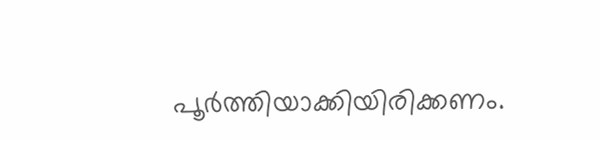പൂർത്തിയാക്കിയിരിക്കണം.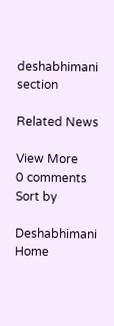deshabhimani section

Related News

View More
0 comments
Sort by

Deshabhimani
Home